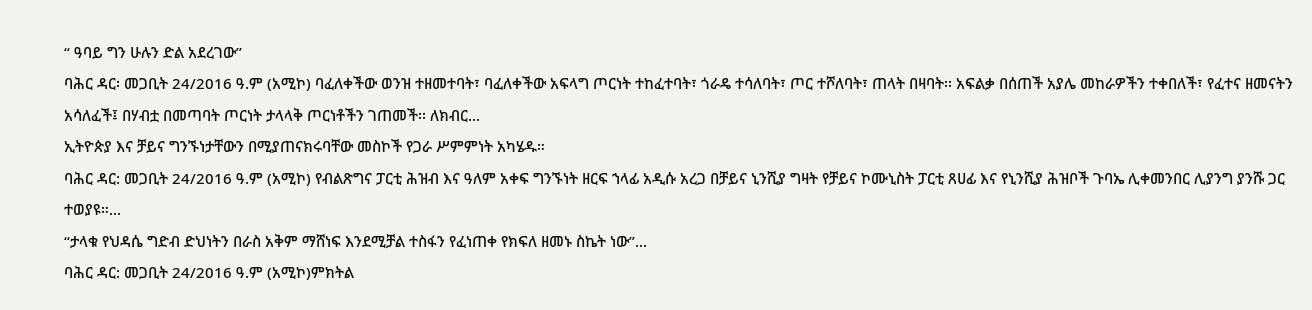“ ዓባይ ግን ሁሉን ድል አደረገው”
ባሕር ዳር፡ መጋቢት 24/2016 ዓ.ም (አሚኮ) ባፈለቀችው ወንዝ ተዘመተባት፣ ባፈለቀችው አፍላግ ጦርነት ተከፈተባት፣ ጎራዴ ተሳለባት፣ ጦር ተሾለባት፣ ጠላት በዛባት፡፡ አፍልቃ በሰጠች አያሌ መከራዎችን ተቀበለች፣ የፈተና ዘመናትን አሳለፈች፤ በሃብቷ በመጣባት ጦርነት ታላላቅ ጦርነቶችን ገጠመች፡፡ ለክብር...
ኢትዮጵያ እና ቻይና ግንኙነታቸውን በሚያጠናክሩባቸው መስኮች የጋራ ሥምምነት አካሄዱ።
ባሕር ዳር: መጋቢት 24/2016 ዓ.ም (አሚኮ) የብልጽግና ፓርቲ ሕዝብ እና ዓለም አቀፍ ግንኙነት ዘርፍ ኀላፊ አዲሱ አረጋ በቻይና ኒንሺያ ግዛት የቻይና ኮሙኒስት ፓርቲ ጸሀፊ እና የኒንሺያ ሕዝቦች ጉባኤ ሊቀመንበር ሊያንግ ያንሹ ጋር ተወያዩ።...
“ታላቁ የህዳሴ ግድብ ድህነትን በራስ አቅም ማሸነፍ እንደሚቻል ተስፋን የፈነጠቀ የክፍለ ዘመኑ ስኬት ነው”...
ባሕር ዳር: መጋቢት 24/2016 ዓ.ም (አሚኮ)ምክትል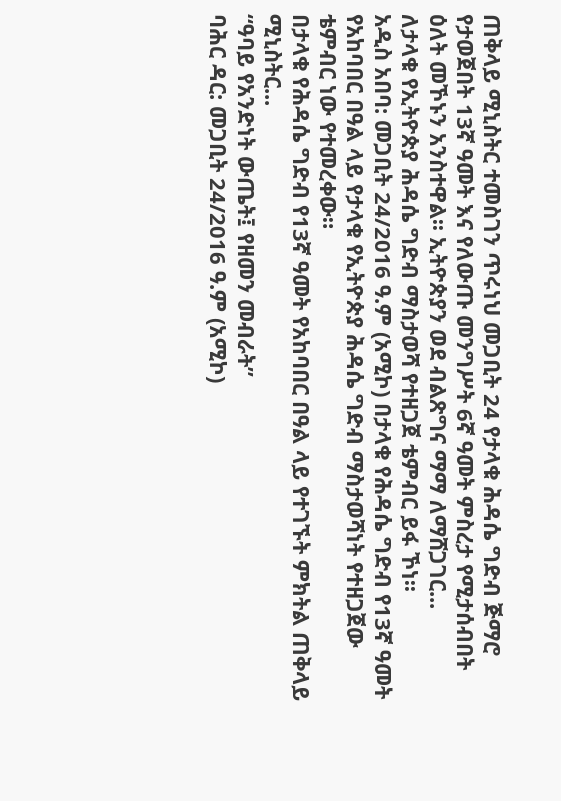ጠቅላይ ሚኒስትር ተመስገን ጥሩነህ መጋቢት 24 የታላቁ ሕዳሴ ግድብ ጅማሮ የታወጀበት 13ኛ ዓመት እና የለውጡ መንግሥት 6ኛ ዓመት ምስረታ የሚታሰብበት ዕለት መኾኑን አንስተዋል፡፡ ኢትዮጵያን ወደ ብልጽግና ማማ ለማሸጋገር...
ለታላቁ የኢትዮጵያ ሕዳሴ ግድብ ማስታወሻ የተዘጋጀ ቴምብር ይፋ ኾነ፡፡
አዲስ አበባ: መጋቢት 24/2016 ዓ.ም (አሚኮ) በታላቁ የሕዳሴ ግድብ የ13ኛ ዓመት የአከባበር በዓል ላይ የታላቁ የኢትዮጵያ ሕዳሴ ግድብ ማስታወሻነት የተዘጋጀው ቴምብር ነው የተመረቀው።
በታላቁ የሕዳሴ ግድብ የ13ኛ ዓመት የአከባበር በዓል ላይ የተገኙት ምክትል ጠቅላይ ሚኒስትር...
“ዓባይ የአንድነት ውጤት፤ የዘመን መብራት”
ባሕር ዳር: መጋቢት 24/2016 ዓ.ም (አሚኮ)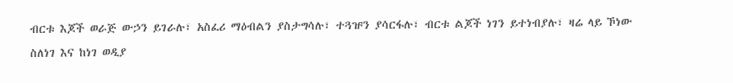ብርቱ እጆች ወራጅ ውኃን ይገራሉ፣ አስፈሪ ማዕብልን ያስታግሳሉ፣ ተጓዡን ያሳርፋሉ፣ ብርቱ ልጆች ነገን ይተነብያሉ፣ ዛሬ ላይ ኾነው ስለነገ እና ከነገ ወዲያ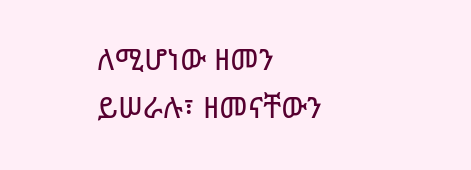ለሚሆነው ዘመን ይሠራሉ፣ ዘመናቸውን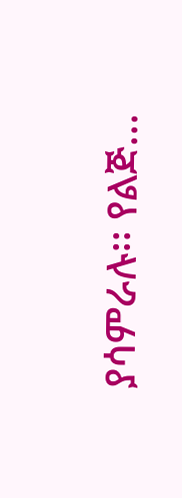ያሳምራሉ፡፡ የልጅ...